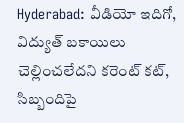Hyderabad: వీడియో ఇదిగో, విద్యుత్ బకాయిలు చెల్లించలేదని కరెంట్ కట్, సిబ్బందిపై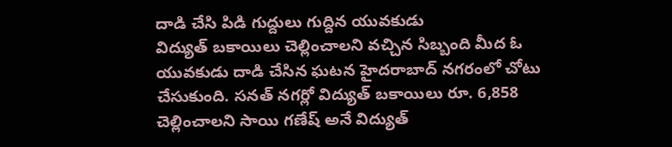దాడి చేసి పిడి గుద్దులు గుద్దిన యువకుడు
విద్యుత్ బకాయిలు చెల్లించాలని వచ్చిన సిబ్బంది మీద ఓ యువకుడు దాడి చేసిన ఘటన హైదరాబాద్ నగరంలో చోటు చేసుకుంది. సనత్ నగర్లో విద్యుత్ బకాయిలు రూ. 6,858 చెల్లించాలని సాయి గణేష్ అనే విద్యుత్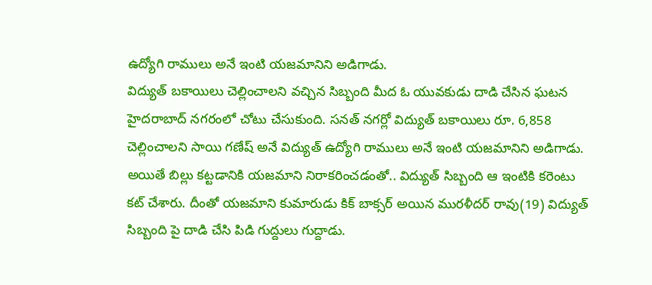ఉద్యోగి రాములు అనే ఇంటి యజమానిని అడిగాడు.
విద్యుత్ బకాయిలు చెల్లించాలని వచ్చిన సిబ్బంది మీద ఓ యువకుడు దాడి చేసిన ఘటన హైదరాబాద్ నగరంలో చోటు చేసుకుంది. సనత్ నగర్లో విద్యుత్ బకాయిలు రూ. 6,858 చెల్లించాలని సాయి గణేష్ అనే విద్యుత్ ఉద్యోగి రాములు అనే ఇంటి యజమానిని అడిగాడు. అయితే బిల్లు కట్టడానికి యజమాని నిరాకరించడంతో.. విద్యుత్ సిబ్బంది ఆ ఇంటికి కరెంటు కట్ చేశారు. దీంతో యజమాని కుమారుడు కిక్ బాక్సర్ అయిన మురళీదర్ రావు(19) విద్యుత్ సిబ్బంది పై దాడి చేసి పిడి గుద్దులు గుద్దాడు.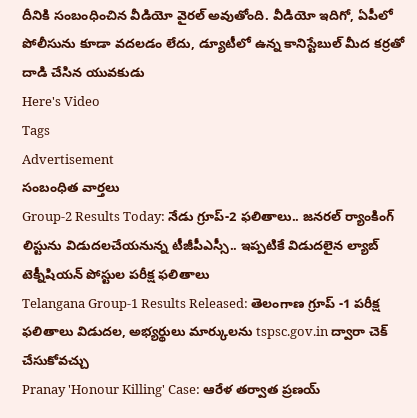దీనికి సంబంధించిన వీడియో వైరల్ అవుతోంది. వీడియో ఇదిగో, ఏపీలో పోలీసును కూడా వదలడం లేదు, డ్యూటీలో ఉన్న కానిస్టేబుల్ మీద కర్రతో దాడి చేసిన యువకుడు
Here's Video
Tags
Advertisement
సంబంధిత వార్తలు
Group-2 Results Today: నేడు గ్రూప్-2 ఫలితాలు.. జనరల్ ర్యాంకింగ్ లిస్టును విడుదలచేయనున్న టీజీపీఎస్సీ.. ఇప్పటికే విడుదలైన ల్యాబ్ టెక్నీషియన్ పోస్టుల పరీక్ష ఫలితాలు
Telangana Group-1 Results Released: తెలంగాణ గ్రూప్ -1 పరీక్ష ఫలితాలు విడుదల, అభ్యర్థులు మార్కులను tspsc.gov.in ద్వారా చెక్ చేసుకోవచ్చు
Pranay 'Honour Killing' Case: ఆరేళ తర్వాత ప్రణయ్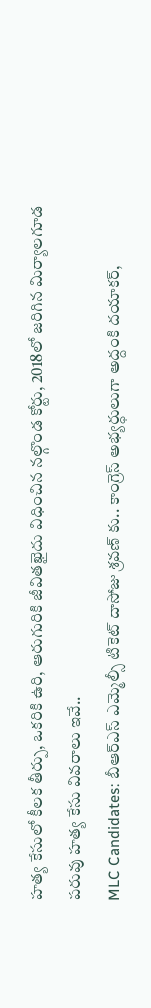హత్య కేసులో కీలక తీర్పు, ఒకరికి ఉరి, ఆరుగురికి జీవితఖైదు విధించిన నల్గొండ కోర్టు, 2018లో జరిగిన మిర్యాలగూడ పరువు హత్య కేసు వివరాలు ఇవే..
MLC Candidates: బీఆర్ఎస్ ఎమ్మెల్సీ టికెట్ దాసోజు శ్రవణ్ కు.. కాంగ్రెస్ అభ్యర్ధులుగా అద్దంకి దయాకర్,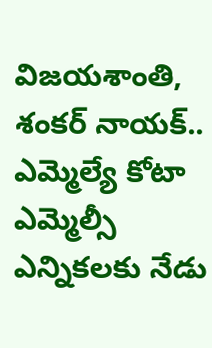విజయశాంతి, శంకర్ నాయక్.. ఎమ్మెల్యే కోటా ఎమ్మెల్సీ ఎన్నికలకు నేడు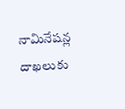నామినేషన్ల దాఖలుకు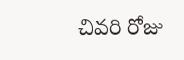చివరి రోజు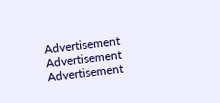Advertisement
Advertisement
Advertisement